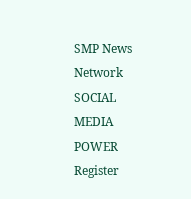SMP News Network
SOCIAL MEDIA POWER
Register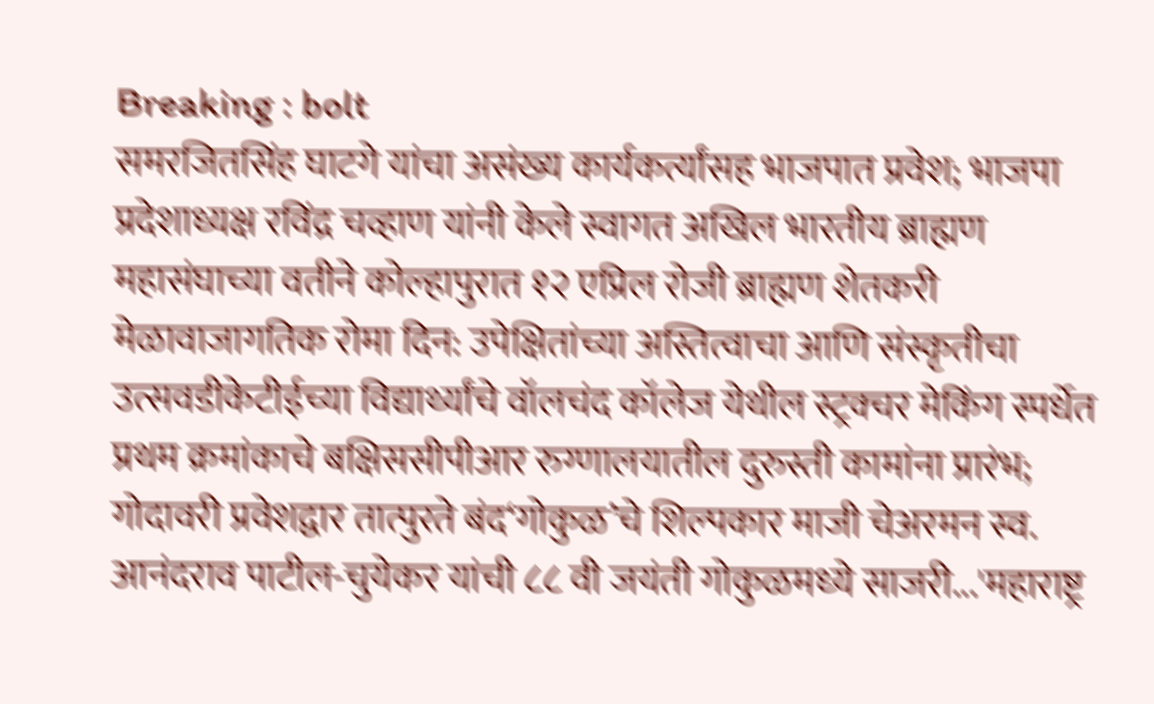Breaking : bolt
समरजितसिंह घाटगे यांचा असंख्य कार्यकर्त्यांसह भाजपात प्रवेश; भाजपा प्रदेशाध्यक्ष रविंद्र चव्हाण यांनी केले स्वागत अखिल भारतीय ब्राह्मण महासंघाच्या वतीने कोल्हापुरात १२ एप्रिल रोजी ब्राह्मण शेतकरी मेळावाजागतिक रोमा दिन: उपेक्षितांच्या अस्तित्वाचा आणि संस्कृतीचा उत्सवडीकेटीईच्या विद्यार्थ्यांचे वॉलचंद कॉलेज येथील स्ट्रक्चर मेकिंग स्पर्धेत प्रथम क्रमांकाचे बक्षिससीपीआर रुग्णालयातील दुरुस्ती कामांना प्रारंभ; गोदावरी प्रवेशद्वार तात्पुरते बंद‘गोकुळ’चे शिल्‍पकार माजी चेअरमन स्‍व. आनंदराव पाटील-चुयेकर यांची ८८ वी जयंती गोकुळमध्‍ये साजरी...'महाराष्ट्र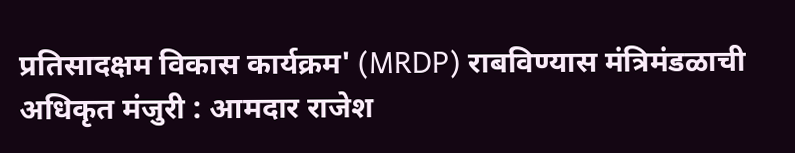प्रतिसादक्षम विकास कार्यक्रम' (MRDP) राबविण्यास मंत्रिमंडळाची अधिकृत मंजुरी : आमदार राजेश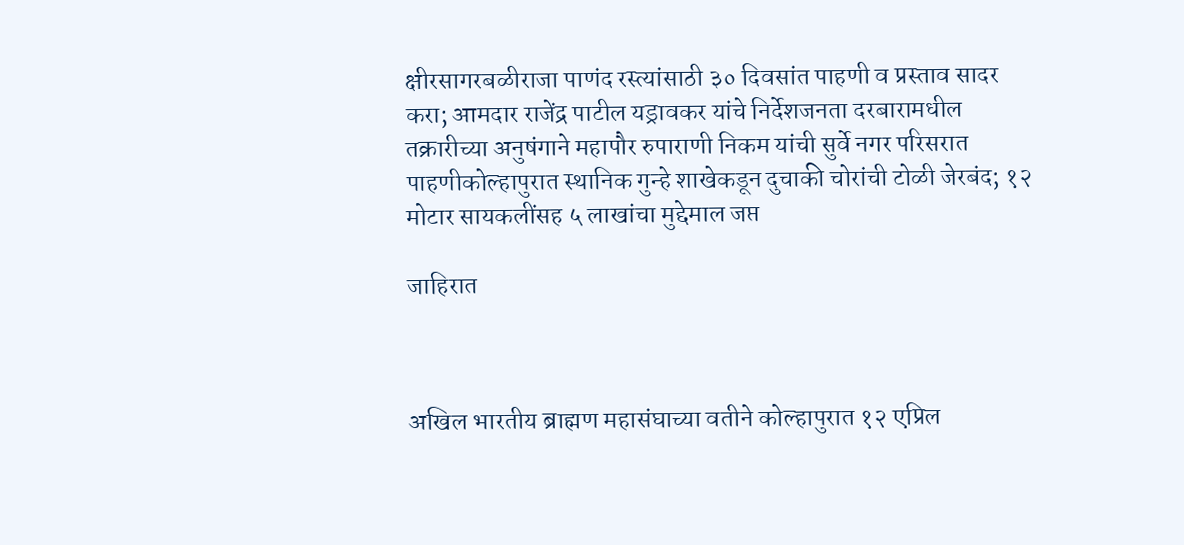क्षीरसागरबळीराजा पाणंद रस्त्यांसाठी ३० दिवसांत पाहणी व प्रस्ताव सादर करा; आमदार राजेंद्र पाटील यड्रावकर यांचे निर्देशजनता दरबारामधील तक्रारीच्या अनुषंगाने महापौर रुपाराणी निकम यांची सुर्वे नगर परिसरात पाहणीकोल्हापुरात स्थानिक गुन्हे शाखेकडून दुचाकी चोरांची टोळी जेरबंद; १२ मोटार सायकलींसह ५ लाखांचा मुद्देमाल जप्त

जाहिरात



अखिल भारतीय ब्राह्मण महासंघाच्या वतीने कोल्हापुरात १२ एप्रिल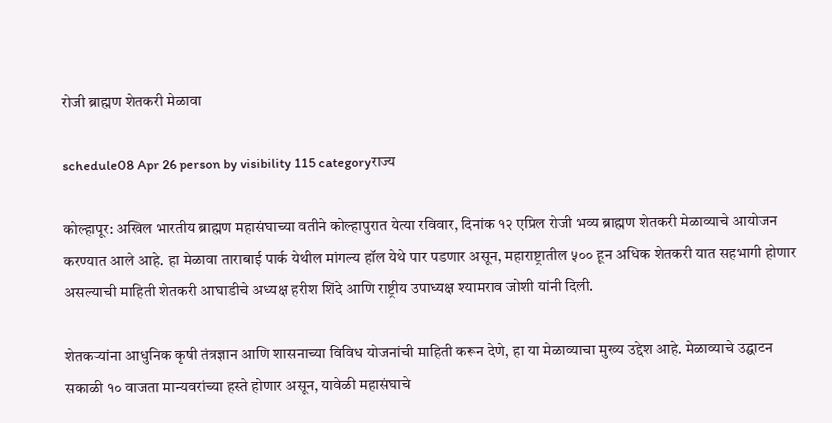रोजी ब्राह्मण शेतकरी मेळावा

schedule08 Apr 26 person by visibility 115 categoryराज्य

कोल्हापूर: अखिल भारतीय ब्राह्मण महासंघाच्या वतीने कोल्हापुरात येत्या रविवार, दिनांक १२ एप्रिल रोजी भव्य ब्राह्मण शेतकरी मेळाव्याचे आयोजन करण्यात आले आहे. हा मेळावा ताराबाई पार्क येथील मांगल्य हॉल येथे पार पडणार असून, महाराष्ट्रातील ५०० हून अधिक शेतकरी यात सहभागी होणार असल्याची माहिती शेतकरी आघाडीचे अध्यक्ष हरीश शिंदे आणि राष्ट्रीय उपाध्यक्ष श्यामराव जोशी यांनी दिली.

शेतकऱ्यांना आधुनिक कृषी तंत्रज्ञान आणि शासनाच्या विविध योजनांची माहिती करून देणे, हा या मेळाव्याचा मुख्य उद्देश आहे. मेळाव्याचे उद्घाटन सकाळी १० वाजता मान्यवरांच्या हस्ते होणार असून, यावेळी महासंघाचे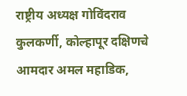राष्ट्रीय अध्यक्ष गोविंदराव कुलकर्णी, कोल्हापूर दक्षिणचे आमदार अमल महाडिक,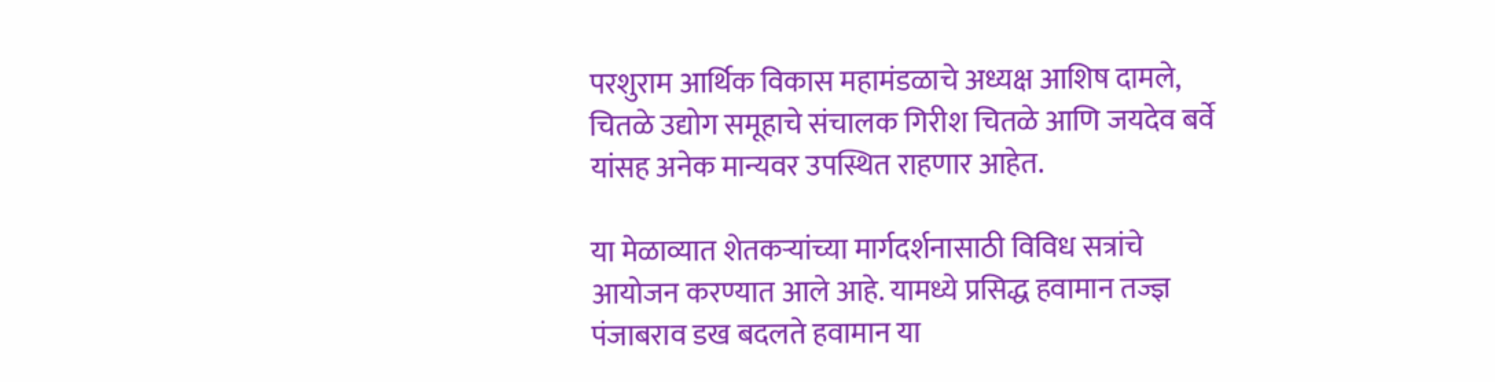परशुराम आर्थिक विकास महामंडळाचे अध्यक्ष आशिष दामले, चितळे उद्योग समूहाचे संचालक गिरीश चितळे आणि जयदेव बर्वे यांसह अनेक मान्यवर उपस्थित राहणार आहेत.

या मेळाव्यात शेतकऱ्यांच्या मार्गदर्शनासाठी विविध सत्रांचे आयोजन करण्यात आले आहे. यामध्ये प्रसिद्ध हवामान तज्ज्ञ पंजाबराव डख बदलते हवामान या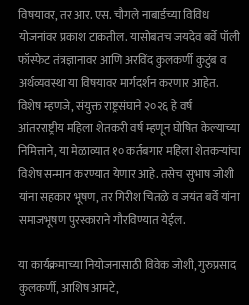विषयावर, तर आर. एस. चौगले नाबार्डच्या विविध योजनांवर प्रकाश टाकतील. यासोबतच जयदेव बर्वे पॉली फॉस्फेट तंत्रज्ञानावर आणि अरविंद कुलकर्णी कुटुंब व अर्थव्यवस्था या विषयावर मार्गदर्शन करणार आहेत. विशेष म्हणजे, संयुक्त राष्ट्रसंघाने २०२६ हे वर्ष आंतरराष्ट्रीय महिला शेतकरी वर्ष म्हणून घोषित केल्याच्या निमित्ताने, या मेळाव्यात १० कर्तबगार महिला शेतकऱ्यांचा विशेष सन्मान करण्यात येणार आहे. तसेच सुभाष जोशी यांना सहकार भूषण, तर गिरीश चितळे व जयंत बर्वे यांना समाजभूषण पुरस्काराने गौरविण्यात येईल.

या कार्यक्रमाच्या नियोजनासाठी विवेक जोशी, गुरुप्रसाद कुलकर्णी, आशिष आमटे,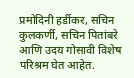प्रमोदिनी हर्डीकर, सचिन कुलकर्णी, सचिन पितांबरे आणि उदय गोसावी विशेष परिश्रम घेत आहेत.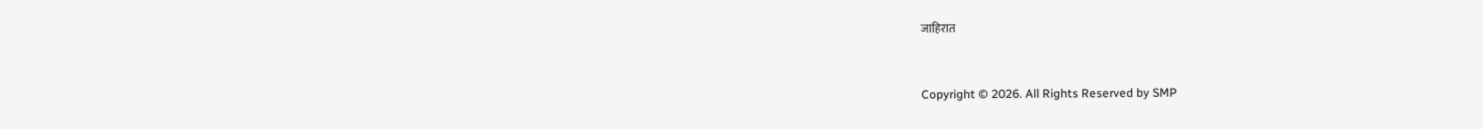जाहिरात


Copyright © 2026. All Rights Reserved by SMP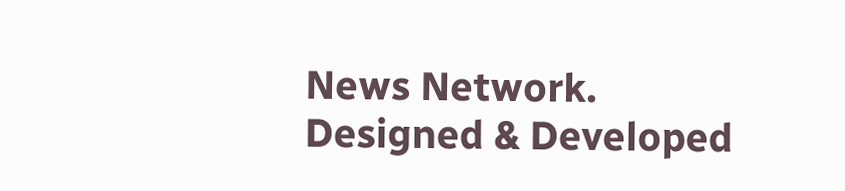News Network.
Designed & Developed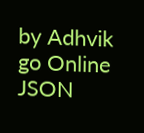by Adhvik go Online
JSON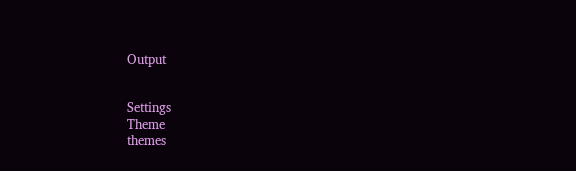Output


Settings
Theme
themes